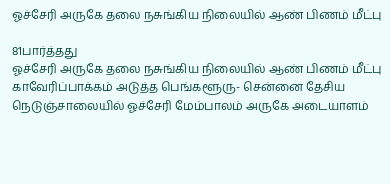ஓச்சேரி அருகே தலை நசுங்கிய நிலையில் ஆண் பிணம் மீட்பு

81பார்த்தது
ஓச்சேரி அருகே தலை நசுங்கிய நிலையில் ஆண் பிணம் மீட்பு
காவேரிப்பாக்கம் அடுத்த பெங்களூரு- சென்னை தேசிய நெடுஞ்சாலையில் ஓச்சேரி மேம்பாலம் அருகே அடையாளம்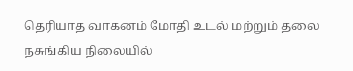தெரியாத வாகனம் மோதி உடல் மற்றும் தலை நசுங்கிய நிலையில்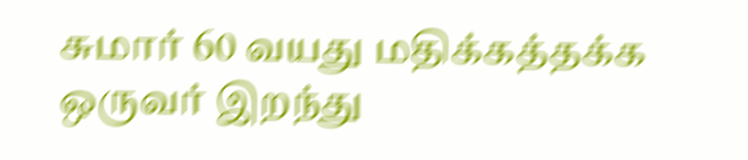சுமார் 60 வயது மதிக்கத்தக்க ஒருவர் இறந்து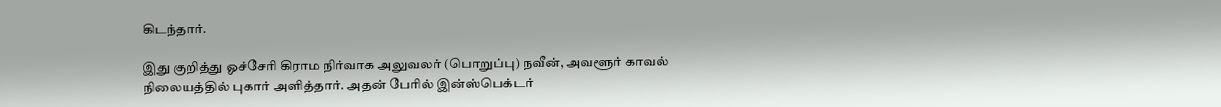கிடந்தார்.

இது குறித்து ஓச்சேரி கிராம நிர்வாக அலுவலர் (பொறுப்பு) நவீன், அவளூர் காவல் நிலையத்தில் புகார் அளித்தார். அதன் பேரில் இன்ஸ்பெக்டர்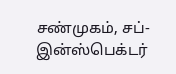சண்முகம், சப்-இன்ஸ்பெக்டர்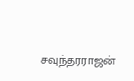சவுந்தரராஜன்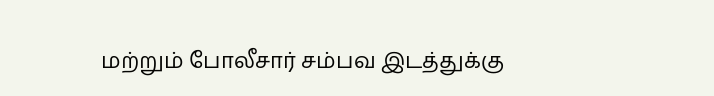மற்றும் போலீசார் சம்பவ இடத்துக்கு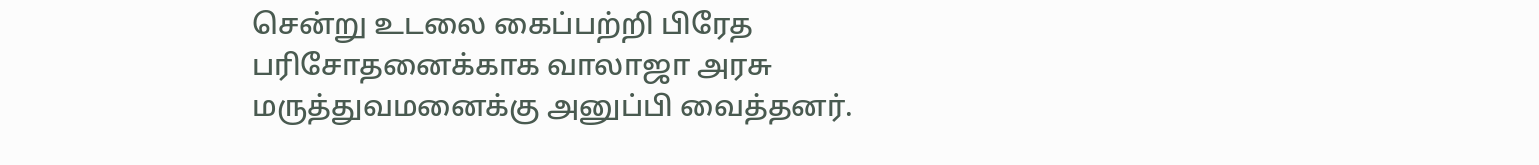சென்று உடலை கைப்பற்றி பிரேத பரிசோதனைக்காக வாலாஜா அரசு மருத்துவமனைக்கு அனுப்பி வைத்தனர்.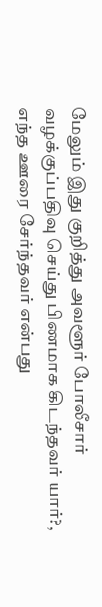மேலும் இது குறித்து அவளூர் போலீசார் வழக்குப்பதிவு செய்து பிணமாக கிடந்தவர் யார்?, எந்த ஊரை சேர்ந்தவர் என்பது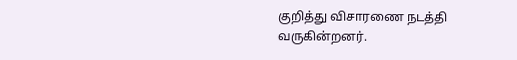குறித்து விசாரணை நடத்தி வருகின்றனர்.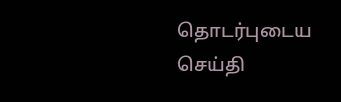தொடர்புடைய செய்தி